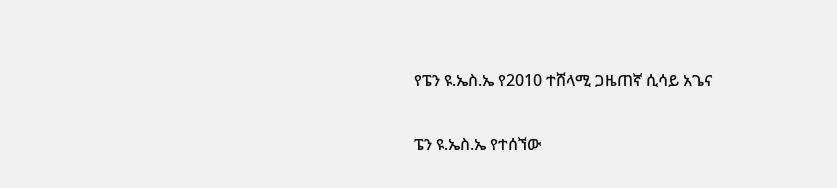የፔን ዩ.ኤስ.ኤ የ2010 ተሸላሚ ጋዜጠኛ ሲሳይ አጌና

ፔን ዩ.ኤስ.ኤ የተሰኘው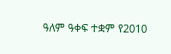ዓለም ዓቀፍ ተቋም የ2010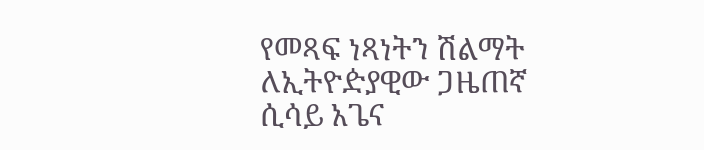የመጻፍ ነጻነትን ሽልማት ለኢትዮዽያዊው ጋዜጠኛ ሲሳይ አጌና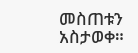መስጠቱን አስታወቀ።